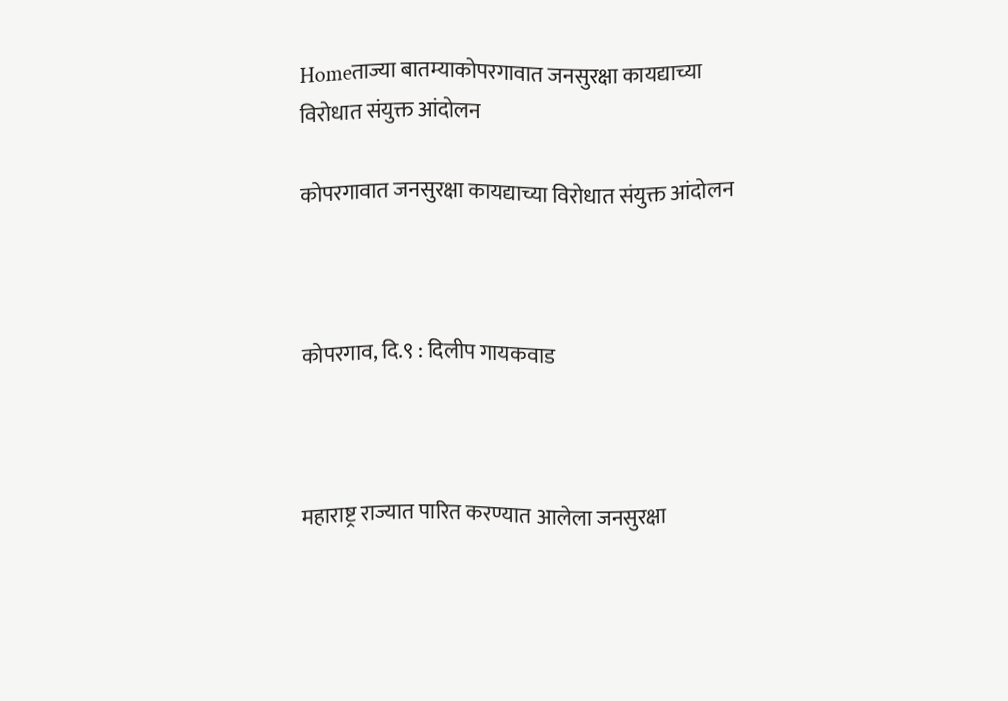Homeताज्या बातम्याकोपरगावात जनसुरक्षा कायद्याच्या विरोधात संयुक्त आंदोलन

कोपरगावात जनसुरक्षा कायद्याच्या विरोधात संयुक्त आंदोलन



कोपरगाव, दि.९ : दिलीप गायकवाड



महाराष्ट्र राज्यात पारित करण्यात आलेला जनसुरक्षा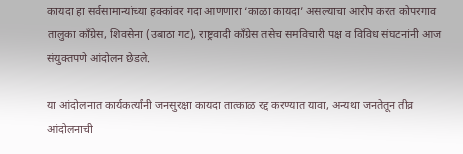कायदा हा सर्वसामान्यांच्या हक्कांवर गदा आणणारा ‘काळा कायदा’ असल्याचा आरोप करत कोपरगाव तालुका काँग्रेस, शिवसेना (उबाठा गट), राष्ट्रवादी काँग्रेस तसेच समविचारी पक्ष व विविध संघटनांनी आज संयुक्तपणे आंदोलन छेडले.

या आंदोलनात कार्यकर्त्यांनी जनसुरक्षा कायदा तात्काळ रद्द करण्यात यावा, अन्यथा जनतेतून तीव्र आंदोलनाची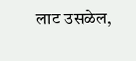लाट उसळेल,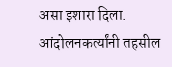असा इशारा दिला. आंदोलनकर्त्यांनी तहसील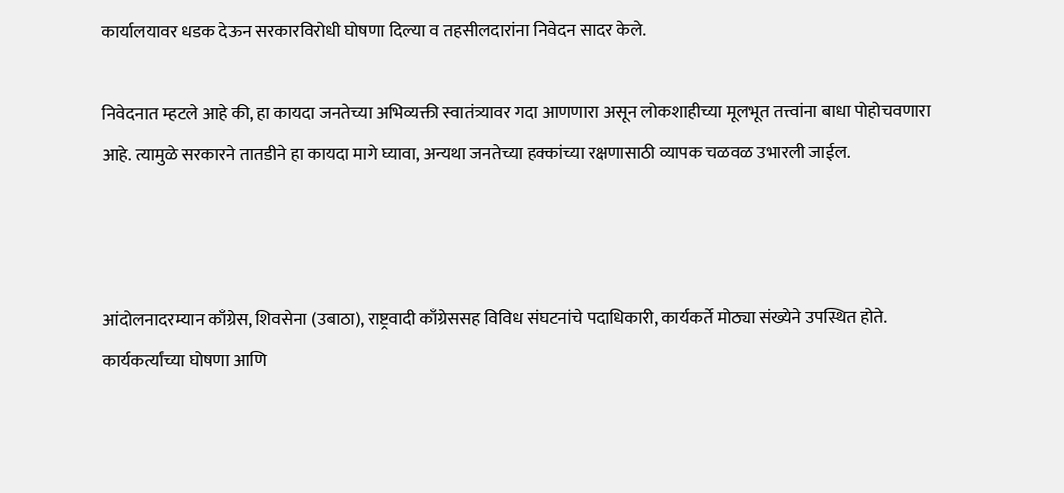कार्यालयावर धडक देऊन सरकारविरोधी घोषणा दिल्या व तहसीलदारांना निवेदन सादर केले.

निवेदनात म्हटले आहे की, हा कायदा जनतेच्या अभिव्यक्ती स्वातंत्र्यावर गदा आणणारा असून लोकशाहीच्या मूलभूत तत्त्वांना बाधा पोहोचवणारा आहे. त्यामुळे सरकारने तातडीने हा कायदा मागे घ्यावा, अन्यथा जनतेच्या हक्कांच्या रक्षणासाठी व्यापक चळवळ उभारली जाईल.



आंदोलनादरम्यान काँग्रेस, शिवसेना (उबाठा), राष्ट्रवादी काँग्रेससह विविध संघटनांचे पदाधिकारी, कार्यकर्ते मोठ्या संख्येने उपस्थित होते. कार्यकर्त्यांच्या घोषणा आणि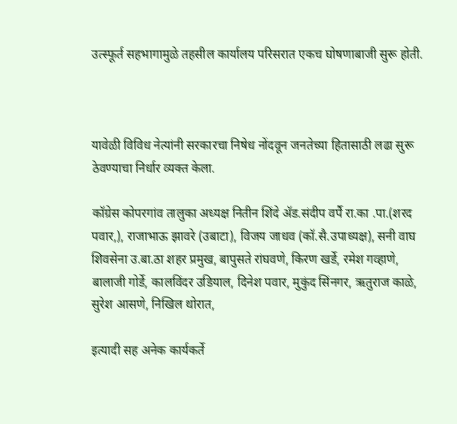उत्स्फूर्त सहभागामुळे तहसील कार्यालय परिसरात एकच घोषणाबाजी सुरू होती.



यावेळी विविध नेत्यांनी सरकारचा निषेध नोंदवून जनतेच्या हितासाठी लढा सुरू ठेवण्याचा निर्धार व्यक्त केला.

कॉग्रेस कोपरगांव तालुका अध्यक्ष नितीन शिंदे ॲड.संदीप वर्पै रा.का .पा.(शरद पवार,), राजाभाऊ झावरे (उबाटा), विजय जाधव (कॉ.सै.उपाध्यक्ष), सनी वाघ शिवसेना उ.बा.ठा शहर प्रमुख, बापुसते रांघवणे, किरण खर्डे, रमेश गव्हाणे, बालाजी गोर्डे, कालविंदर उडियाल, दिनेश पवार, मुकुंद सिंनगर, ऋतुराज काळे, सुरेश आसणे, निखिल थोरात,

इत्यादी सह अनेक कार्यकर्ते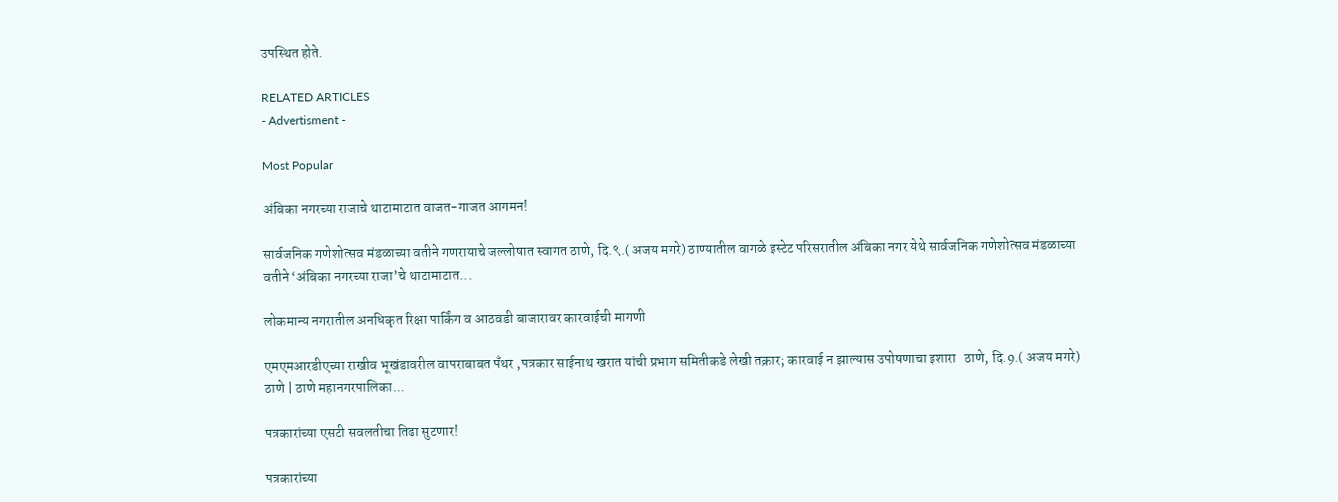उपस्थित होते.

RELATED ARTICLES
- Advertisment -

Most Popular

अंबिका नगरच्या राजाचे थाटामाटात वाजत-गाजत आगमन!

सार्वजनिक गणेशोत्सव मंडळाच्या वतीने गणरायाचे जल्लोषात स्वागत ठाणे, दि.९.( अजय मगरे) ठाण्यातील वागळे इस्टेट परिसरातील अंबिका नगर येथे सार्वजनिक गणेशोत्सव मंडळाच्या वतीने ‘अंबिका नगरच्या राजा’चे थाटामाटात...

लोकमान्य नगरातील अनधिकृत रिक्षा पार्किंग व आठवडी बाजारावर कारवाईची मागणी

एमएमआरडीएच्या राखीव भूखंडावरील वापराबाबत पँथर ,पत्रकार साईनाथ खरात यांची प्रभाग समितीकडे लेखी तक्रार; कारवाई न झाल्यास उपोषणाचा इशारा   ठाणे, दि.9.( अजय मगरे)   ठाणे | ठाणे महानगरपालिका...

पत्रकारांच्या एसटी सवलतीचा तिढा सुटणार!

पत्रकारांच्या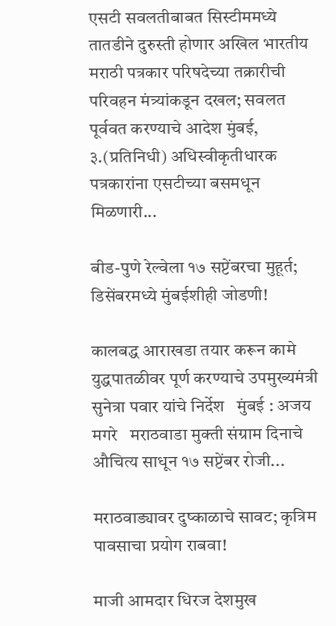एसटी सवलतीबाबत सिस्टीममध्ये तातडीने दुरुस्ती होणार अखिल भारतीय मराठी पत्रकार परिषदेच्या तक्रारीची परिवहन मंत्र्यांकडून दखल; सवलत पूर्ववत करण्याचे आदेश मुंबई, ३.(प्रतिनिधी) अधिस्वीकृतीधारक पत्रकारांना एसटीच्या बसमधून मिळणारी...

बीड-पुणे रेल्वेला १७ सप्टेंबरचा मुहूर्त; डिसेंबरमध्ये मुंबईशीही जोडणी!

कालबद्ध आराखडा तयार करून कामे युद्धपातळीवर पूर्ण करण्याचे उपमुख्यमंत्री सुनेत्रा पवार यांचे निर्देश   मुंबई : अजय मगरे   मराठवाडा मुक्ती संग्राम दिनाचे औचित्य साधून १७ सप्टेंबर रोजी...

मराठवाड्यावर दुष्काळाचे सावट; कृत्रिम पावसाचा प्रयोग राबवा!

माजी आमदार धिरज देशमुख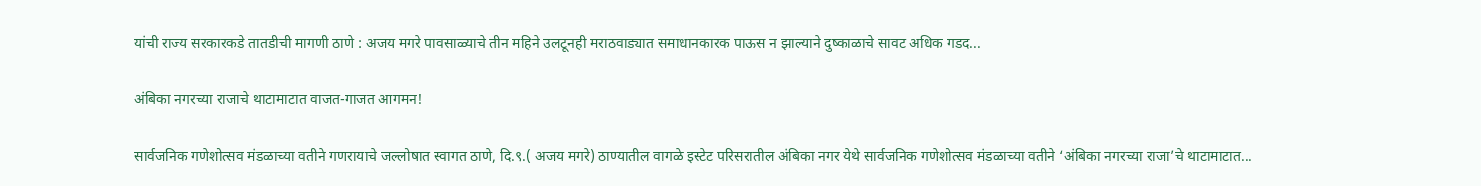यांची राज्य सरकारकडे तातडीची मागणी ठाणे : अजय मगरे पावसाळ्याचे तीन महिने उलटूनही मराठवाड्यात समाधानकारक पाऊस न झाल्याने दुष्काळाचे सावट अधिक गडद...

अंबिका नगरच्या राजाचे थाटामाटात वाजत-गाजत आगमन!

सार्वजनिक गणेशोत्सव मंडळाच्या वतीने गणरायाचे जल्लोषात स्वागत ठाणे, दि.९.( अजय मगरे) ठाण्यातील वागळे इस्टेट परिसरातील अंबिका नगर येथे सार्वजनिक गणेशोत्सव मंडळाच्या वतीने ‘अंबिका नगरच्या राजा’चे थाटामाटात...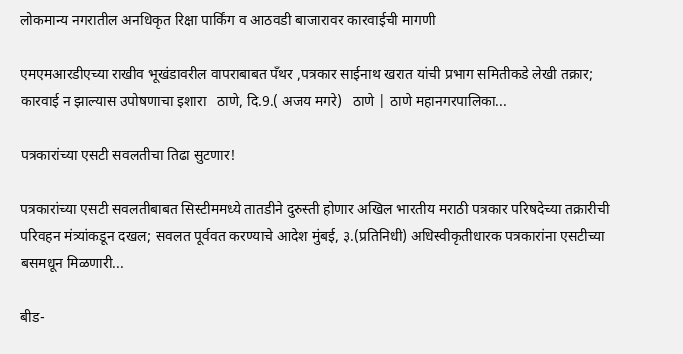लोकमान्य नगरातील अनधिकृत रिक्षा पार्किंग व आठवडी बाजारावर कारवाईची मागणी

एमएमआरडीएच्या राखीव भूखंडावरील वापराबाबत पँथर ,पत्रकार साईनाथ खरात यांची प्रभाग समितीकडे लेखी तक्रार; कारवाई न झाल्यास उपोषणाचा इशारा   ठाणे, दि.9.( अजय मगरे)   ठाणे | ठाणे महानगरपालिका...

पत्रकारांच्या एसटी सवलतीचा तिढा सुटणार!

पत्रकारांच्या एसटी सवलतीबाबत सिस्टीममध्ये तातडीने दुरुस्ती होणार अखिल भारतीय मराठी पत्रकार परिषदेच्या तक्रारीची परिवहन मंत्र्यांकडून दखल; सवलत पूर्ववत करण्याचे आदेश मुंबई, ३.(प्रतिनिधी) अधिस्वीकृतीधारक पत्रकारांना एसटीच्या बसमधून मिळणारी...

बीड-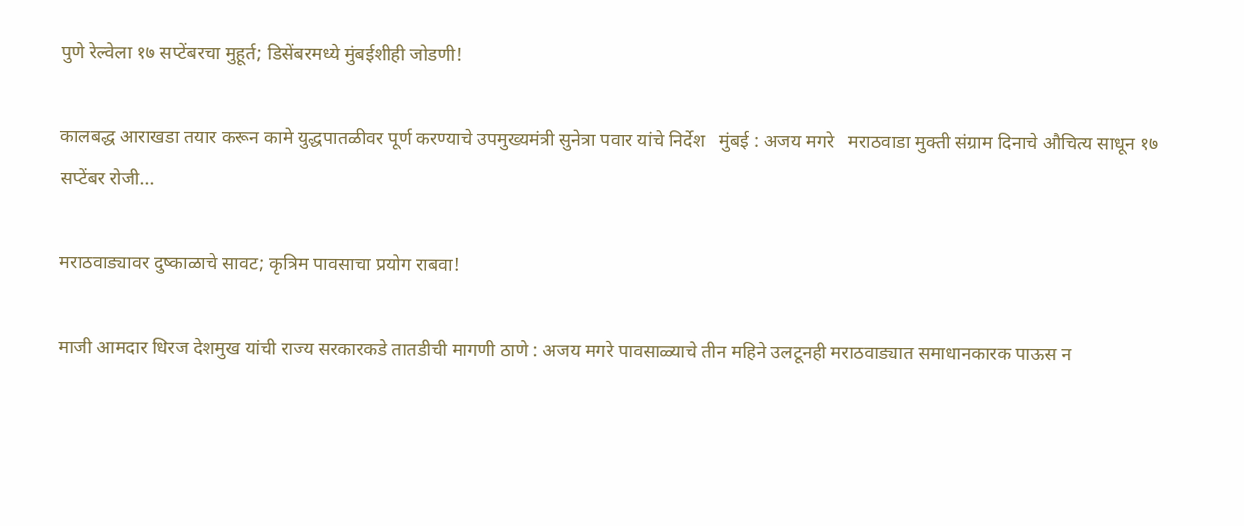पुणे रेल्वेला १७ सप्टेंबरचा मुहूर्त; डिसेंबरमध्ये मुंबईशीही जोडणी!

कालबद्ध आराखडा तयार करून कामे युद्धपातळीवर पूर्ण करण्याचे उपमुख्यमंत्री सुनेत्रा पवार यांचे निर्देश   मुंबई : अजय मगरे   मराठवाडा मुक्ती संग्राम दिनाचे औचित्य साधून १७ सप्टेंबर रोजी...

मराठवाड्यावर दुष्काळाचे सावट; कृत्रिम पावसाचा प्रयोग राबवा!

माजी आमदार धिरज देशमुख यांची राज्य सरकारकडे तातडीची मागणी ठाणे : अजय मगरे पावसाळ्याचे तीन महिने उलटूनही मराठवाड्यात समाधानकारक पाऊस न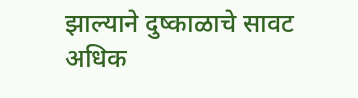झाल्याने दुष्काळाचे सावट अधिक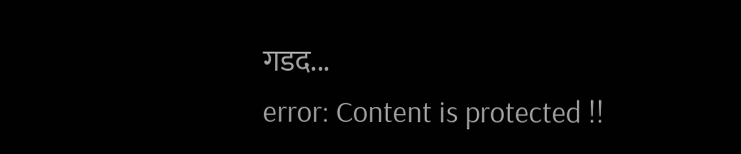गडद...
error: Content is protected !!